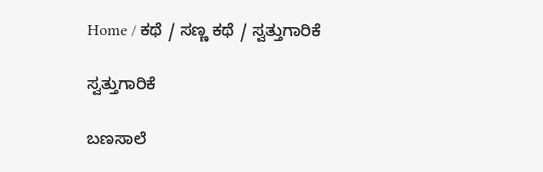Home / ಕಥೆ / ಸಣ್ಣ ಕಥೆ / ಸ್ವತ್ತುಗಾರಿಕೆ

ಸ್ವತ್ತುಗಾರಿಕೆ

ಬಣಸಾಲೆ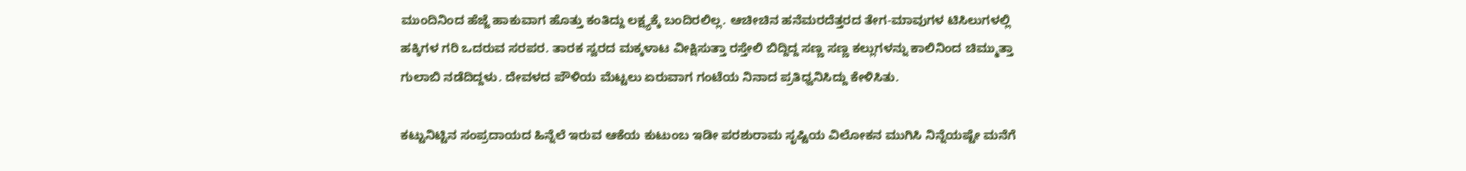ಮುಂದಿನಿಂದ ಹೆಜ್ಜೆ ಹಾಕುವಾಗ ಹೊತ್ತು ಕಂತಿದ್ದು ಲಕ್ಷ್ಯಕ್ಕೆ ಬಂದಿರಲಿಲ್ಲ. ಆಚೀಚಿನ ಹನೆಮರದೆತ್ತರದ ತೇಗ-ಮಾವುಗಳ ಟಿಸಿಲುಗಳಲ್ಲಿ ಹಕ್ಕಿಗಳ ಗರಿ ಒದರುವ ಸರಪರ. ತಾರಕ ಸ್ವರದ ಮಕ್ಕಳಾಟ ವೀಕ್ಷಿಸುತ್ತಾ ರಸ್ತೇಲಿ ಬಿದ್ದಿದ್ದ ಸಣ್ಣ ಸಣ್ಣ ಕಲ್ಲುಗಳನ್ನು ಕಾಲಿನಿಂದ ಚಿಮ್ಮುತ್ತಾ ಗುಲಾಬಿ ನಡೆದಿದ್ದಳು. ದೇವಳದ ಪೌಳಿಯ ಮೆಟ್ಟಲು ಏರುವಾಗ ಗಂಟೆಯ ನಿನಾದ ಪ್ರತಿಧ್ವನಿಸಿದ್ದು ಕೇಳಿಸಿತು.

ಕಟ್ಟುನಿಟ್ಟಿನ ಸಂಪ್ರದಾಯದ ಹಿನ್ನೆಲೆ ಇರುವ ಆಕೆಯ ಕುಟುಂಬ ಇಡೀ ಪರಶುರಾಮ ಸೃಷ್ಟಿಯ ವಿಲೋಕನ ಮುಗಿಸಿ ನಿನ್ನೆಯಷ್ಟೇ ಮನೆಗೆ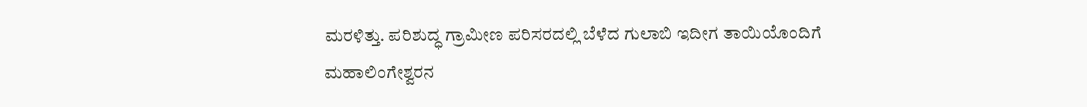ಮರಳಿತ್ತು. ಪರಿಶುದ್ಧ ಗ್ರಾಮೀಣ ಪರಿಸರದಲ್ಲಿ ಬೆಳೆದ ಗುಲಾಬಿ ಇದೀಗ ತಾಯಿಯೊಂದಿಗೆ ಮಹಾಲಿಂಗೇಶ್ವರನ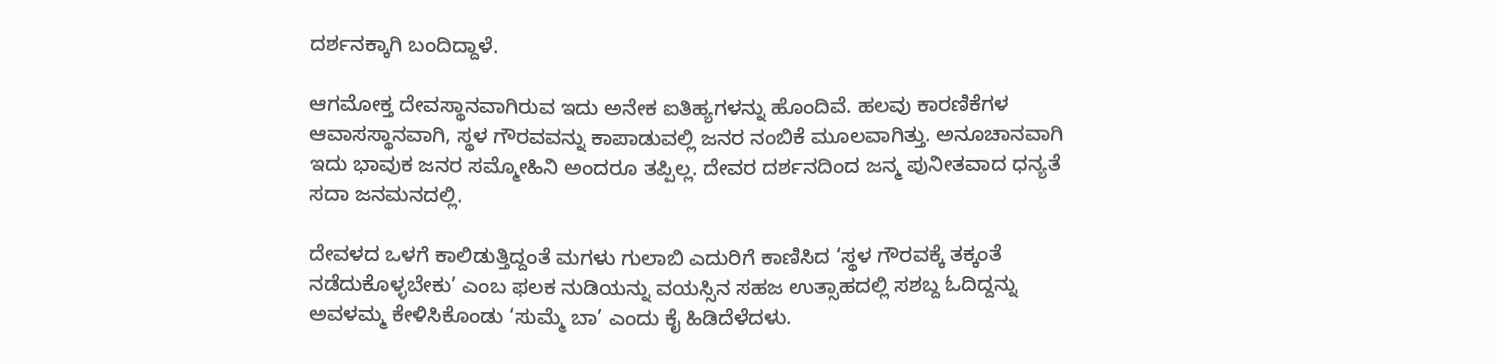ದರ್ಶನಕ್ಕಾಗಿ ಬಂದಿದ್ದಾಳೆ.

ಆಗಮೋಕ್ತ ದೇವಸ್ಥಾನವಾಗಿರುವ ಇದು ಅನೇಕ ಐತಿಹ್ಯಗಳನ್ನು ಹೊಂದಿವೆ. ಹಲವು ಕಾರಣಿಕೆಗಳ ಆವಾಸಸ್ಥಾನವಾಗಿ, ಸ್ಥಳ ಗೌರವವನ್ನು ಕಾಪಾಡುವಲ್ಲಿ ಜನರ ನಂಬಿಕೆ ಮೂಲವಾಗಿತ್ತು. ಅನೂಚಾನವಾಗಿ ಇದು ಭಾವುಕ ಜನರ ಸಮ್ಮೋಹಿನಿ ಅಂದರೂ ತಪ್ಪಿಲ್ಲ. ದೇವರ ದರ್ಶನದಿಂದ ಜನ್ಮ ಪುನೀತವಾದ ಧನ್ಯತೆ ಸದಾ ಜನಮನದಲ್ಲಿ.

ದೇವಳದ ಒಳಗೆ ಕಾಲಿಡುತ್ತಿದ್ದಂತೆ ಮಗಳು ಗುಲಾಬಿ ಎದುರಿಗೆ ಕಾಣಿಸಿದ ‘ಸ್ಥಳ ಗೌರವಕ್ಕೆ ತಕ್ಕಂತೆ ನಡೆದುಕೊಳ್ಳಬೇಕು’ ಎಂಬ ಫಲಕ ನುಡಿಯನ್ನು ವಯಸ್ಸಿನ ಸಹಜ ಉತ್ಸಾಹದಲ್ಲಿ ಸಶಬ್ದ ಓದಿದ್ದನ್ನು ಅವಳಮ್ಮ ಕೇಳಿಸಿಕೊಂಡು ‘ಸುಮ್ಮೆ ಬಾ’ ಎಂದು ಕೈ ಹಿಡಿದೆಳೆದಳು.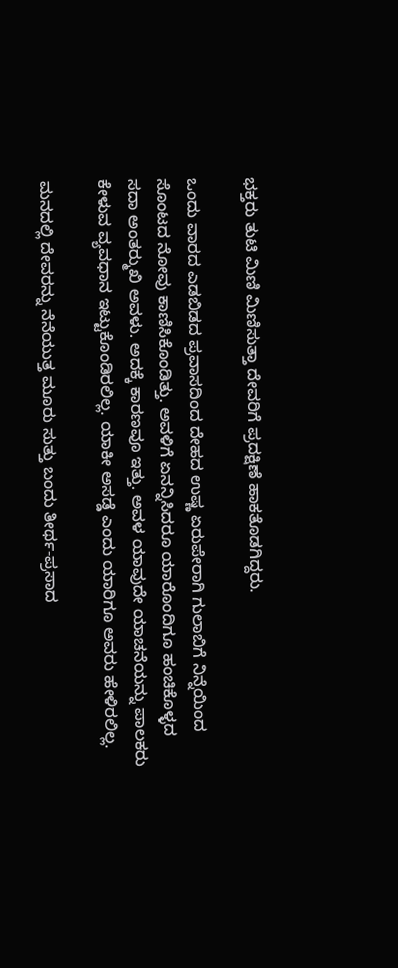ಭಕ್ತರು ತುಟಿ ಮಿಣಿ ಮಿಣಿಸುತ್ತಾ ದೇವರಿಗೆ ಪ್ರದಕ್ಷಿಣೆ ಹಾಕತೊಡಗಿದ್ದರು.

ಒಂದು ವಾರದ ಎಡಬಿಡದ ಪ್ರವಾಸದಿಂದ ದೇಹದ ಉಷ್ಣ ಏರುಪೇರಾಗಿ ಗುಲಾಬಿಗೆ ನಿನ್ನೆಯಿಂದ ಸೊಂಟದ ನೋವು ಕಾಣಿಸಿಕೊಂಡಿತ್ತು. ಅವಳಿಗೆ ಏನನ್ನಿಸಿದರೂ ಯಾರೊಂದಿಗೂ ಹಂಚಿಕೊಳ್ಳದ ಸದಾ ಅಂತರ್‍ಮುಖಿ ಅವಳು. ಅದಕ್ಕೆ ಕಾರಣವೂ ಇತ್ತು. ಅವಳ ಯಾವುದೇ ಯಾಚನೆಯನ್ನು ಪಾಲಕರು ಕೇಳುವ ವ್ಯವಧಾನ ಇಟ್ಟುಕೊಂಡಿರಲಿಲ್ಲ. ಯಾಕೀ ಅಸಡ್ಡೆ ಎಂದು ಯಾರಿಗೂ ಅವರು ಹೇಳಿರಲಿಲ್ಲ.

ಮನದಲ್ಲಿ ದೇವರನ್ನು ನೆನೆಯುತ್ತ ಮೂರು ಸುತ್ತು ಬಂದು ತೀರ್ಥ-ಪ್ರಸಾದ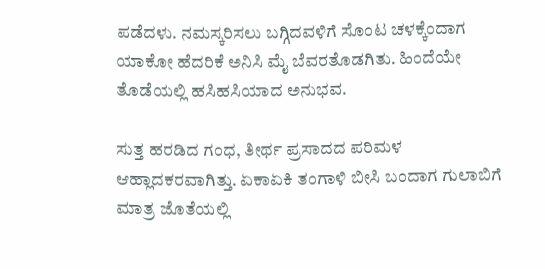ಪಡೆದಳು. ನಮಸ್ಕರಿಸಲು ಬಗ್ಗಿದವಳಿಗೆ ಸೊಂಟ ಚಳಕ್ಕೆಂದಾಗ ಯಾಕೋ ಹೆದರಿಕೆ ಅನಿಸಿ ಮೈ ಬೆವರತೊಡಗಿತು. ಹಿಂದೆಯೇ ತೊಡೆಯಲ್ಲಿ ಹಸಿಹಸಿಯಾದ ಅನುಭವ.

ಸುತ್ತ ಹರಡಿದ ಗಂಧ, ತೀರ್ಥ ಪ್ರಸಾದದ ಪರಿಮಳ ಆಹ್ಲಾದಕರವಾಗಿತ್ತು. ಏಕಾ‌ಏಕಿ ತಂಗಾಳಿ ಬೀಸಿ ಬಂದಾಗ ಗುಲಾಬಿಗೆ ಮಾತ್ರ ಜೊತೆಯಲ್ಲಿ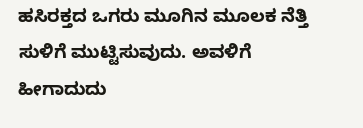ಹಸಿರಕ್ತದ ಒಗರು ಮೂಗಿನ ಮೂಲಕ ನೆತ್ತಿ ಸುಳಿಗೆ ಮುಟ್ಟಿಸುವುದು. ಅವಳಿಗೆ ಹೀಗಾದುದು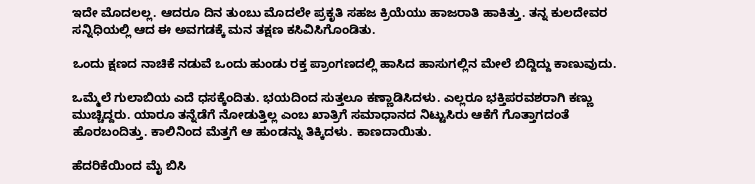ಇದೇ ಮೊದಲಲ್ಲ. ಆದರೂ ದಿನ ತುಂಬು ಮೊದಲೇ ಪ್ರಕೃತಿ ಸಹಜ ಕ್ರಿಯೆಯು ಹಾಜರಾತಿ ಹಾಕಿತ್ತು. ತನ್ನ ಕುಲದೇವರ ಸನ್ನಿಧಿಯಲ್ಲಿ ಆದ ಈ ಅವಗಡಕ್ಕೆ ಮನ ತಕ್ಷಣ ಕಸಿವಿಸಿಗೊಂಡಿತು.

ಒಂದು ಕ್ಷಣದ ನಾಚಿಕೆ ನಡುವೆ ಒಂದು ಹುಂಡು ರಕ್ತ ಪ್ರಾಂಗಣದಲ್ಲಿ ಹಾಸಿದ ಹಾಸುಗಲ್ಲಿನ ಮೇಲೆ ಬಿದ್ದಿದ್ದು ಕಾಣುವುದು.

ಒಮ್ಮೆಲೆ ಗುಲಾಬಿಯ ಎದೆ ಧಸಕ್ಕೆಂದಿತು. ಭಯದಿಂದ ಸುತ್ತಲೂ ಕಣ್ಣಾಡಿಸಿದಳು. ಎಲ್ಲರೂ ಭಕ್ತಿಪರವಶರಾಗಿ ಕಣ್ಣು ಮುಚ್ಚಿದ್ದರು. ಯಾರೂ ತನ್ನೆಡೆಗೆ ನೋಡುತ್ತಿಲ್ಲ ಎಂಬ ಖಾತ್ರಿಗೆ ಸಮಾಧಾನದ ನಿಟ್ಟುಸಿರು ಆಕೆಗೆ ಗೊತ್ತಾಗದಂತೆ ಹೊರಬಂದಿತ್ತು. ಕಾಲಿನಿಂದ ಮೆತ್ತಗೆ ಆ ಹುಂಡನ್ನು ತಿಕ್ಕಿದಳು. ಕಾಣದಾಯಿತು.

ಹೆದರಿಕೆಯಿಂದ ಮೈ ಬಿಸಿ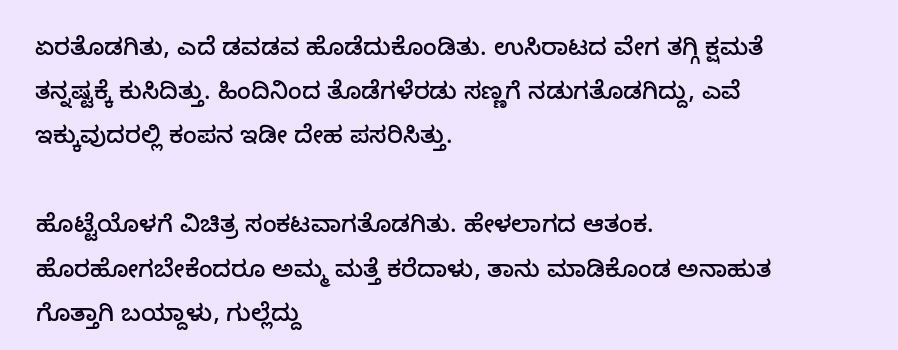ಏರತೊಡಗಿತು, ಎದೆ ಡವಡವ ಹೊಡೆದುಕೊಂಡಿತು. ಉಸಿರಾಟದ ವೇಗ ತಗ್ಗಿ ಕ್ಷಮತೆ ತನ್ನಷ್ಟಕ್ಕೆ ಕುಸಿದಿತ್ತು. ಹಿಂದಿನಿಂದ ತೊಡೆಗಳೆರಡು ಸಣ್ಣಗೆ ನಡುಗತೊಡಗಿದ್ದು, ಎವೆ ಇಕ್ಕುವುದರಲ್ಲಿ ಕಂಪನ ಇಡೀ ದೇಹ ಪಸರಿಸಿತ್ತು.

ಹೊಟ್ಟೆಯೊಳಗೆ ವಿಚಿತ್ರ ಸಂಕಟವಾಗತೊಡಗಿತು. ಹೇಳಲಾಗದ ಆತಂಕ. ಹೊರಹೋಗಬೇಕೆಂದರೂ ಅಮ್ಮ ಮತ್ತೆ ಕರೆದಾಳು, ತಾನು ಮಾಡಿಕೊಂಡ ಅನಾಹುತ ಗೊತ್ತಾಗಿ ಬಯ್ದಾಳು, ಗುಲ್ಲೆದ್ದು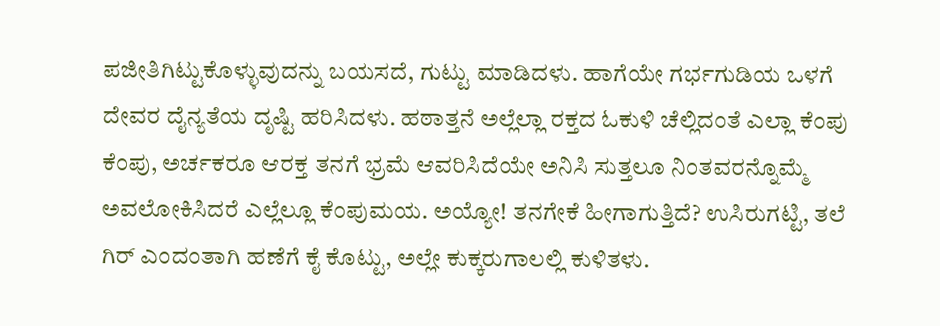ಪಜೀತಿಗಿಟ್ಟುಕೊಳ್ಳುವುದನ್ನು ಬಯಸದೆ, ಗುಟ್ಟು ಮಾಡಿದಳು. ಹಾಗೆಯೇ ಗರ್ಭಗುಡಿಯ ಒಳಗೆ ದೇವರ ದೈನ್ಯತೆಯ ದೃಷ್ಟಿ ಹರಿಸಿದಳು. ಹಠಾತ್ತನೆ ಅಲ್ಲೆಲ್ಲಾ ರಕ್ತದ ಓಕುಳಿ ಚೆಲ್ಲಿದಂತೆ ಎಲ್ಲಾ ಕೆಂಪು ಕೆಂಪು, ಅರ್ಚಕರೂ ಆರಕ್ತ ತನಗೆ ಭ್ರಮೆ ಆವರಿಸಿದೆಯೇ ಅನಿಸಿ ಸುತ್ತಲೂ ನಿಂತವರನ್ನೊಮ್ಮೆ ಅವಲೋಕಿಸಿದರೆ ಎಲ್ಲೆಲ್ಲೂ ಕೆಂಪುಮಯ. ಅಯ್ಯೋ! ತನಗೇಕೆ ಹೀಗಾಗುತ್ತಿದೆ? ಉಸಿರುಗಟ್ಟಿ, ತಲೆ ಗಿರ್ ಎಂದಂತಾಗಿ ಹಣೆಗೆ ಕೈ ಕೊಟ್ಟು, ಅಲ್ಲೇ ಕುಕ್ಕರುಗಾಲಲ್ಲಿ ಕುಳಿತಳು.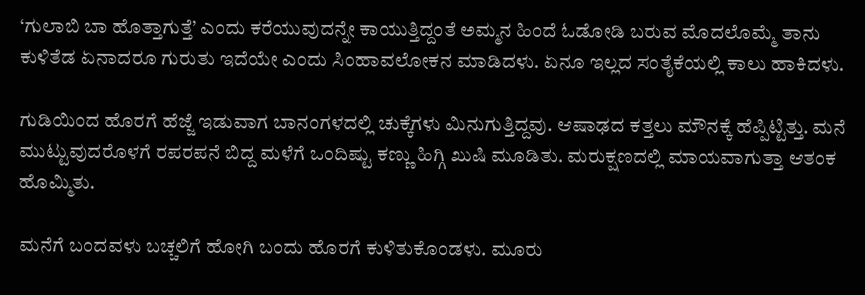‘ಗುಲಾಬಿ ಬಾ ಹೊತ್ತಾಗುತ್ತೆ’ ಎಂದು ಕರೆಯುವುದನ್ನೇ ಕಾಯುತ್ತಿದ್ದಂತೆ ಅಮ್ಮನ ಹಿಂದೆ ಓಡೋಡಿ ಬರುವ ಮೊದಲೊಮ್ಮೆ ತಾನು ಕುಳಿತೆಡ ಏನಾದರೂ ಗುರುತು ಇದೆಯೇ ಎಂದು ಸಿಂಹಾವಲೋಕನ ಮಾಡಿದಳು. ಏನೂ ಇಲ್ಲದ ಸಂತೈಕೆಯಲ್ಲಿ ಕಾಲು ಹಾಕಿದಳು.

ಗುಡಿಯಿಂದ ಹೊರಗೆ ಹೆಜ್ಜೆ ಇಡುವಾಗ ಬಾನಂಗಳದಲ್ಲಿ ಚುಕ್ಕೆಗಳು ಮಿನುಗುತ್ತಿದ್ದವು. ಆಷಾಢದ ಕತ್ತಲು ಮೌನಕ್ಕೆ ಹೆಪ್ಪಿಟ್ಟಿತ್ತು. ಮನೆ ಮುಟ್ಟುವುದರೊಳಗೆ ರಪರಪನೆ ಬಿದ್ದ ಮಳೆಗೆ ಒಂದಿಷ್ಟು ಕಣ್ಣು ಹಿಗ್ಗಿ ಖುಷಿ ಮೂಡಿತು. ಮರುಕ್ಷಣದಲ್ಲಿ ಮಾಯವಾಗುತ್ತಾ ಆತಂಕ ಹೊಮ್ಮಿತು.

ಮನೆಗೆ ಬಂದವಳು ಬಚ್ಚಲಿಗೆ ಹೋಗಿ ಬಂದು ಹೊರಗೆ ಕುಳಿತುಕೊಂಡಳು. ಮೂರು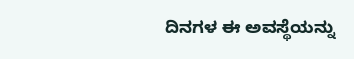ದಿನಗಳ ಈ ಅವಸ್ಥೆಯನ್ನು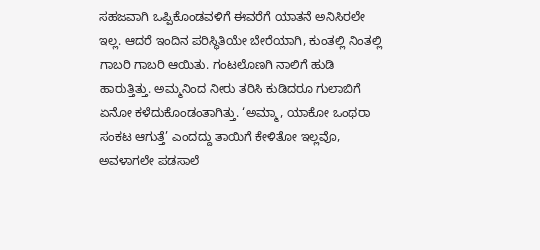ಸಹಜವಾಗಿ ಒಪ್ಪಿಕೊಂಡವಳಿಗೆ ಈವರೆಗೆ ಯಾತನೆ ಅನಿಸಿರಲೇ ಇಲ್ಲ. ಆದರೆ ಇಂದಿನ ಪರಿಸ್ಥಿತಿಯೇ ಬೇರೆಯಾಗಿ, ಕುಂತಲ್ಲಿ ನಿಂತಲ್ಲಿ ಗಾಬರಿ ಗಾಬರಿ ಆಯಿತು. ಗಂಟಲೊಣಗಿ ನಾಲಿಗೆ ಹುಡಿ ಹಾರುತ್ತಿತ್ತು. ಅಮ್ಮನಿಂದ ನೀರು ತರಿಸಿ ಕುಡಿದರೂ ಗುಲಾಬಿಗೆ ಏನೋ ಕಳೆದುಕೊಂಡಂತಾಗಿತ್ತು. ‘ಅಮ್ಮಾ, ಯಾಕೋ ಒಂಥರಾ ಸಂಕಟ ಆಗುತ್ತೆ’ ಎಂದದ್ದು ತಾಯಿಗೆ ಕೇಳಿತೋ ಇಲ್ಲವೊ, ಅವಳಾಗಲೇ ಪಡಸಾಲೆ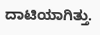ದಾಟಿಯಾಗಿತ್ತು.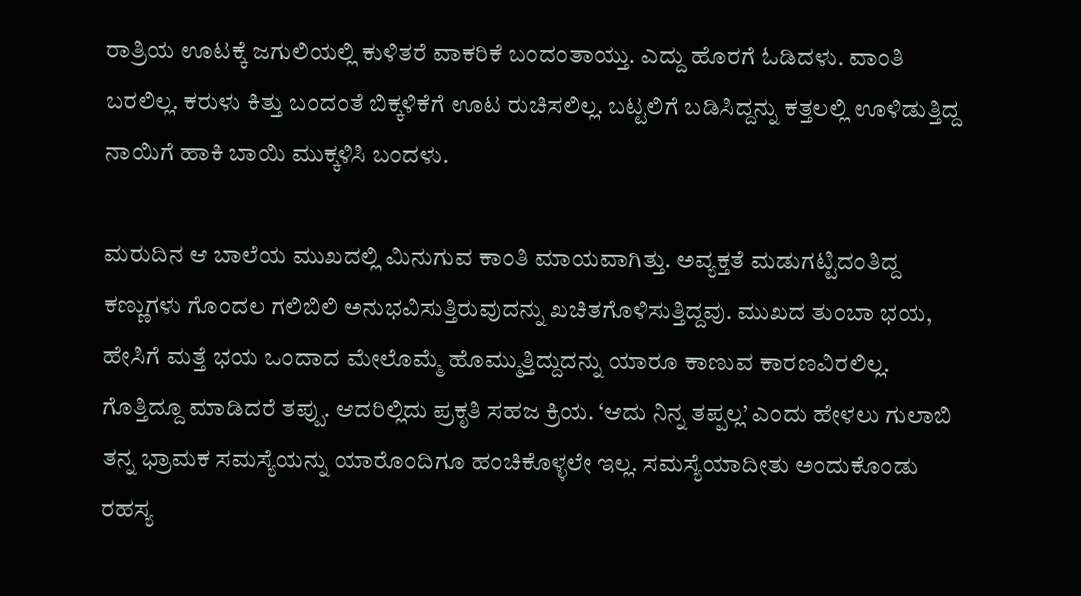ರಾತ್ರಿಯ ಊಟಕ್ಕೆ ಜಗುಲಿಯಲ್ಲಿ ಕುಳಿತರೆ ವಾಕರಿಕೆ ಬಂದಂತಾಯ್ತು. ಎದ್ದು ಹೊರಗೆ ಓಡಿದಳು. ವಾಂತಿ ಬರಲಿಲ್ಲ. ಕರುಳು ಕಿತ್ತು ಬಂದಂತೆ ಬಿಕ್ಕಳಿಕೆಗೆ ಊಟ ರುಚಿಸಲಿಲ್ಲ. ಬಟ್ಟಲಿಗೆ ಬಡಿಸಿದ್ದನ್ನು ಕತ್ತಲಲ್ಲಿ ಊಳಿಡುತ್ತಿದ್ದ ನಾಯಿಗೆ ಹಾಕಿ ಬಾಯಿ ಮುಕ್ಕಳಿಸಿ ಬಂದಳು.

ಮರುದಿನ ಆ ಬಾಲೆಯ ಮುಖದಲ್ಲಿ ಮಿನುಗುವ ಕಾಂತಿ ಮಾಯವಾಗಿತ್ತು. ಅವ್ಯಕ್ತತೆ ಮಡುಗಟ್ಟಿದಂತಿದ್ದ ಕಣ್ಣುಗಳು ಗೊಂದಲ ಗಲಿಬಿಲಿ ಅನುಭವಿಸುತ್ತಿರುವುದನ್ನು ಖಚಿತಗೊಳಿಸುತ್ತಿದ್ದವು. ಮುಖದ ತುಂಬಾ ಭಯ, ಹೇಸಿಗೆ ಮತ್ತೆ ಭಯ ಒಂದಾದ ಮೇಲೊಮ್ಮೆ ಹೊಮ್ಮುತ್ತಿದ್ದುದನ್ನು ಯಾರೂ ಕಾಣುವ ಕಾರಣವಿರಲಿಲ್ಲ. ಗೊತ್ತಿದ್ದೂ ಮಾಡಿದರೆ ತಪ್ಪು. ಆದರಿಲ್ಲಿದು ಪ್ರಕೃತಿ ಸಹಜ ಕ್ರಿಯ. ‘ಆದು ನಿನ್ನ ತಪ್ಪಲ್ಲ’ ಎಂದು ಹೇಳಲು ಗುಲಾಬಿ ತನ್ನ ಭ್ರಾಮಕ ಸಮಸ್ಯೆಯನ್ನು ಯಾರೊಂದಿಗೂ ಹಂಚಿಕೊಳ್ಳಲೇ ಇಲ್ಲ. ಸಮಸ್ಯೆಯಾದೀತು ಅಂದುಕೊಂಡು ರಹಸ್ಯ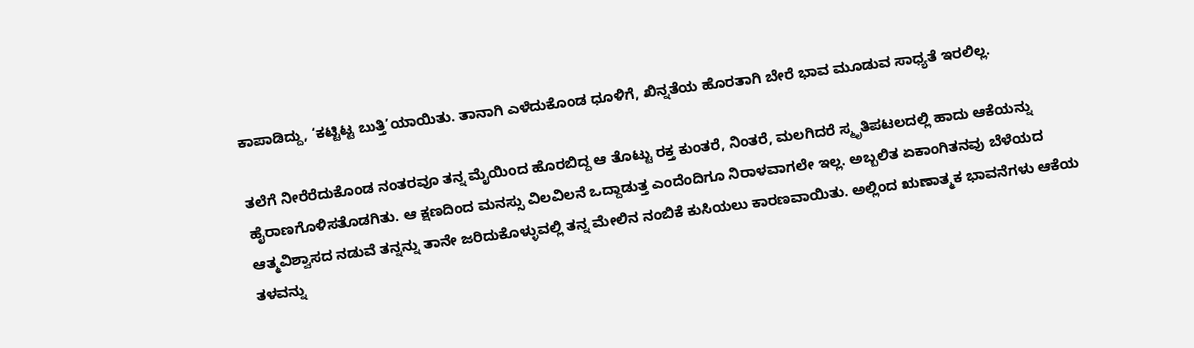ಕಾಪಾಡಿದ್ದು, ‘ಕಟ್ಟಿಟ್ಟ ಬುತ್ತಿ’ಯಾಯಿತು. ತಾನಾಗಿ ಎಳೆದುಕೊಂಡ ಧೂಳಿಗೆ, ಖಿನ್ನತೆಯ ಹೊರತಾಗಿ ಬೇರೆ ಭಾವ ಮೂಡುವ ಸಾಧ್ಯತೆ ಇರಲಿಲ್ಲ.

ತಲೆಗೆ ನೀರೆರೆದುಕೊಂಡ ನಂತರವೂ ತನ್ನ ಮೈಯಿಂದ ಹೊರಬಿದ್ದ ಆ ತೊಟ್ಟು ರಕ್ತ ಕುಂತರೆ, ನಿಂತರೆ, ಮಲಗಿದರೆ ಸ್ಮೃತಿಪಟಲದಲ್ಲಿ ಹಾದು ಆಕೆಯನ್ನು ಹೈರಾಣಗೊಳಿಸತೊಡಗಿತು. ಆ ಕ್ಷಣದಿಂದ ಮನಸ್ಸು ವಿಲವಿಲನೆ ಒದ್ದಾಡುತ್ತ ಎಂದೆಂದಿಗೂ ನಿರಾಳವಾಗಲೇ ಇಲ್ಲ. ಅಬ್ಬಲಿತ ಏಕಾಂಗಿತನವು ಬೆಳೆಯದ ಆತ್ಮವಿಶ್ವಾಸದ ನಡುವೆ ತನ್ನನ್ನು ತಾನೇ ಜರಿದುಕೊಳ್ಳುವಲ್ಲಿ ತನ್ನ ಮೇಲಿನ ನಂಬಿಕೆ ಕುಸಿಯಲು ಕಾರಣವಾಯಿತು. ಅಲ್ಲಿಂದ ಋಣಾತ್ಮಕ ಭಾವನೆಗಳು ಆಕೆಯ ತಳವನ್ನು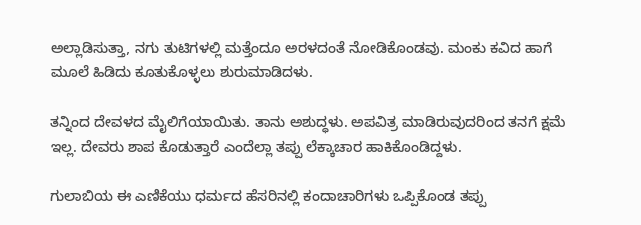ಅಲ್ಲಾಡಿಸುತ್ತಾ, ನಗು ತುಟಿಗಳಲ್ಲಿ ಮತ್ತೆಂದೂ ಅರಳದಂತೆ ನೋಡಿಕೊಂಡವು. ಮಂಕು ಕವಿದ ಹಾಗೆ ಮೂಲೆ ಹಿಡಿದು ಕೂತುಕೊಳ್ಳಲು ಶುರುಮಾಡಿದಳು.

ತನ್ನಿಂದ ದೇವಳದ ಮೈಲಿಗೆಯಾಯಿತು. ತಾನು ಅಶುದ್ಧಳು. ಅಪವಿತ್ರ ಮಾಡಿರುವುದರಿಂದ ತನಗೆ ಕ್ಷಮೆ ಇಲ್ಲ. ದೇವರು ಶಾಪ ಕೊಡುತ್ತಾರೆ ಎಂದೆಲ್ಲಾ ತಪ್ಪು ಲೆಕ್ಕಾಚಾರ ಹಾಕಿಕೊಂಡಿದ್ದಳು.

ಗುಲಾಬಿಯ ಈ ಎಣಿಕೆಯು ಧರ್ಮದ ಹೆಸರಿನಲ್ಲಿ ಕಂದಾಚಾರಿಗಳು ಒಪ್ಪಿಕೊಂಡ ತಪ್ಪು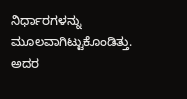ನಿರ್ಧಾರಗಳನ್ನು ಮೂಲವಾಗಿಟ್ಟುಕೊಂಡಿತ್ತು. ಅದರ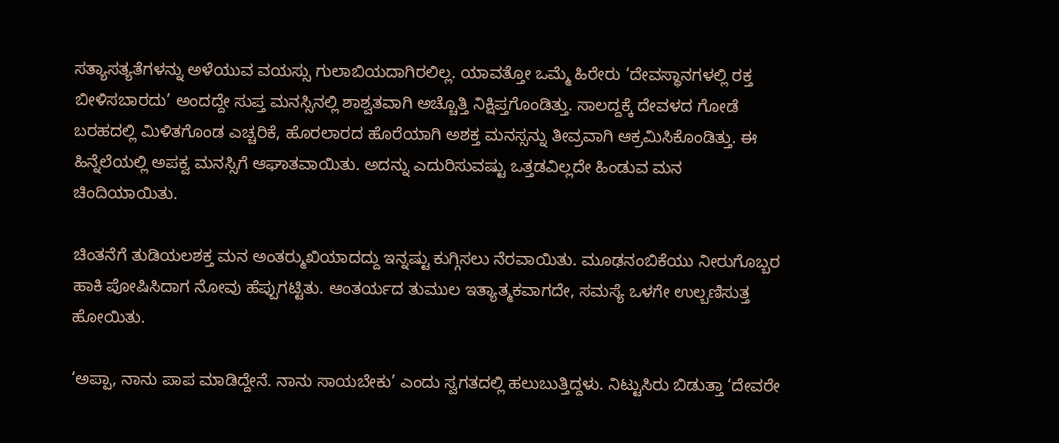ಸತ್ಯಾಸತ್ಯತೆಗಳನ್ನು ಅಳೆಯುವ ವಯಸ್ಸು ಗುಲಾಬಿಯದಾಗಿರಲಿಲ್ಲ. ಯಾವತ್ತೋ ಒಮ್ಮೆ ಹಿರೇರು ‘ದೇವಸ್ಥಾನಗಳಲ್ಲಿ ರಕ್ತ ಬೀಳಿಸಬಾರದು’ ಅಂದದ್ದೇ ಸುಪ್ತ ಮನಸ್ಸಿನಲ್ಲಿ ಶಾಶ್ವತವಾಗಿ ಅಚ್ಚೊತ್ತಿ ನಿಕ್ಷಿಪ್ತಗೊಂಡಿತ್ತು. ಸಾಲದ್ದಕ್ಕೆ ದೇವಳದ ಗೋಡೆ ಬರಹದಲ್ಲಿ ಮಿಳಿತಗೊಂಡ ಎಚ್ಚರಿಕೆ, ಹೊರಲಾರದ ಹೊರೆಯಾಗಿ ಅಶಕ್ತ ಮನಸ್ಸನ್ನು ತೀವ್ರವಾಗಿ ಆಕ್ರಮಿಸಿಕೊಂಡಿತ್ತು. ಈ ಹಿನ್ನೆಲೆಯಲ್ಲಿ ಅಪಕ್ವ ಮನಸ್ಸಿಗೆ ಆಘಾತವಾಯಿತು. ಅದನ್ನು ಎದುರಿಸುವಷ್ಟು ಒತ್ತಡವಿಲ್ಲದೇ ಹಿಂಡುವ ಮನ ಚಿಂದಿಯಾಯಿತು.

ಚಿಂತನೆಗೆ ತುಡಿಯಲಶಕ್ತ ಮನ ಅಂತರ್‍ಮುಖಿಯಾದದ್ದು ಇನ್ನಷ್ಟು ಕುಗ್ಗಿಸಲು ನೆರವಾಯಿತು. ಮೂಢನಂಬಿಕೆಯು ನೀರುಗೊಬ್ಬರ ಹಾಕಿ ಪೋಷಿಸಿದಾಗ ನೋವು ಹೆಪ್ಪುಗಟ್ಟಿತು. ಆಂತರ್ಯದ ತುಮುಲ ಇತ್ಯಾತ್ಮಕವಾಗದೇ, ಸಮಸ್ಯೆ ಒಳಗೇ ಉಲ್ಬಣಿಸುತ್ತ ಹೋಯಿತು.

‘ಅಪ್ಪಾ, ನಾನು ಪಾಪ ಮಾಡಿದ್ದೇನೆ. ನಾನು ಸಾಯಬೇಕು’ ಎಂದು ಸ್ವಗತದಲ್ಲಿ ಹಲುಬುತ್ತಿದ್ದಳು. ನಿಟ್ಟುಸಿರು ಬಿಡುತ್ತಾ ‘ದೇವರೇ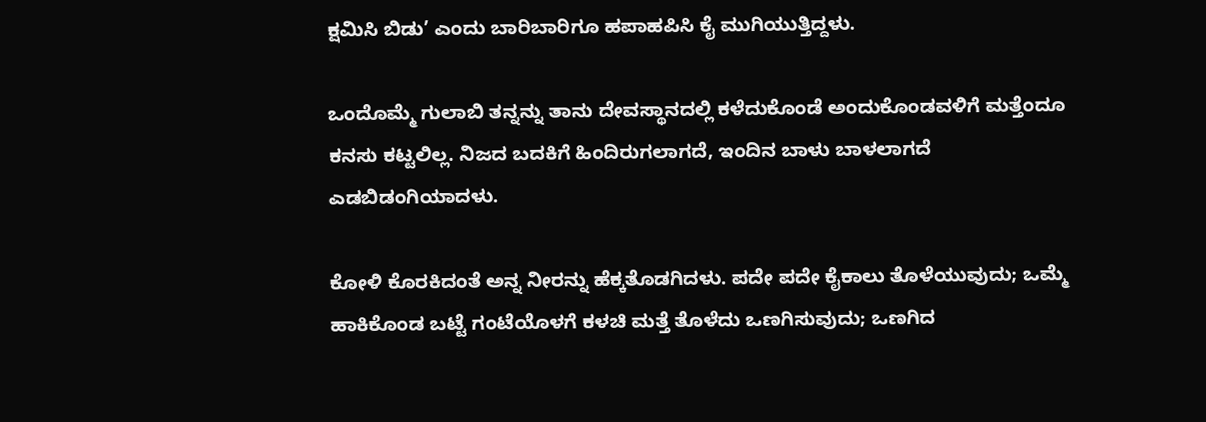ಕ್ಷಮಿಸಿ ಬಿಡು’ ಎಂದು ಬಾರಿಬಾರಿಗೂ ಹಪಾಹಪಿಸಿ ಕೈ ಮುಗಿಯುತ್ತಿದ್ದಳು.

ಒಂದೊಮ್ಮೆ ಗುಲಾಬಿ ತನ್ನನ್ನು ತಾನು ದೇವಸ್ಥಾನದಲ್ಲಿ ಕಳೆದುಕೊಂಡೆ ಅಂದುಕೊಂಡವಳಿಗೆ ಮತ್ತೆಂದೂ ಕನಸು ಕಟ್ಟಲಿಲ್ಲ. ನಿಜದ ಬದಕಿಗೆ ಹಿಂದಿರುಗಲಾಗದೆ, ಇಂದಿನ ಬಾಳು ಬಾಳಲಾಗದೆ ಎಡಬಿಡಂಗಿಯಾದಳು.

ಕೋಳಿ ಕೊರಕಿದಂತೆ ಅನ್ನ ನೀರನ್ನು ಹೆಕ್ಕತೊಡಗಿದಳು. ಪದೇ ಪದೇ ಕೈಕಾಲು ತೊಳೆಯುವುದು; ಒಮ್ಮೆ ಹಾಕಿಕೊಂಡ ಬಟ್ಟೆ ಗಂಟೆಯೊಳಗೆ ಕಳಚಿ ಮತ್ತೆ ತೊಳೆದು ಒಣಗಿಸುವುದು; ಒಣಗಿದ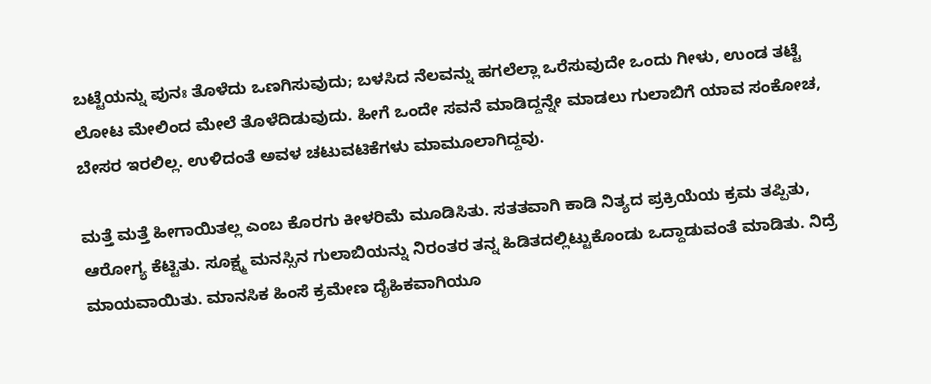ಬಟ್ಟೆಯನ್ನು ಪುನಃ ತೊಳೆದು ಒಣಗಿಸುವುದು; ಬಳಸಿದ ನೆಲವನ್ನು ಹಗಲೆಲ್ಲಾ ಒರೆಸುವುದೇ ಒಂದು ಗೀಳು, ಉಂಡ ತಟ್ಟೆ ಲೋಟ ಮೇಲಿಂದ ಮೇಲೆ ತೊಳೆದಿಡುವುದು. ಹೀಗೆ ಒಂದೇ ಸವನೆ ಮಾಡಿದ್ದನ್ನೇ ಮಾಡಲು ಗುಲಾಬಿಗೆ ಯಾವ ಸಂಕೋಚ, ಬೇಸರ ಇರಲಿಲ್ಲ. ಉಳಿದಂತೆ ಅವಳ ಚಟುವಟಿಕೆಗಳು ಮಾಮೂಲಾಗಿದ್ದವು.

ಮತ್ತೆ ಮತ್ತೆ ಹೀಗಾಯಿತಲ್ಲ ಎಂಬ ಕೊರಗು ಕೀಳರಿಮೆ ಮೂಡಿಸಿತು. ಸತತವಾಗಿ ಕಾಡಿ ನಿತ್ಯದ ಪ್ರಕ್ರಿಯೆಯ ಕ್ರಮ ತಪ್ಪಿತು, ಆರೋಗ್ಯ ಕೆಟ್ಟಿತು. ಸೂಕ್ಷ್ಮ ಮನಸ್ಸಿನ ಗುಲಾಬಿಯನ್ನು ನಿರಂತರ ತನ್ನ ಹಿಡಿತದಲ್ಲಿಟ್ಟುಕೊಂಡು ಒದ್ದಾಡುವಂತೆ ಮಾಡಿತು. ನಿದ್ರೆ ಮಾಯವಾಯಿತು. ಮಾನಸಿಕ ಹಿಂಸೆ ಕ್ರಮೇಣ ದೈಹಿಕವಾಗಿಯೂ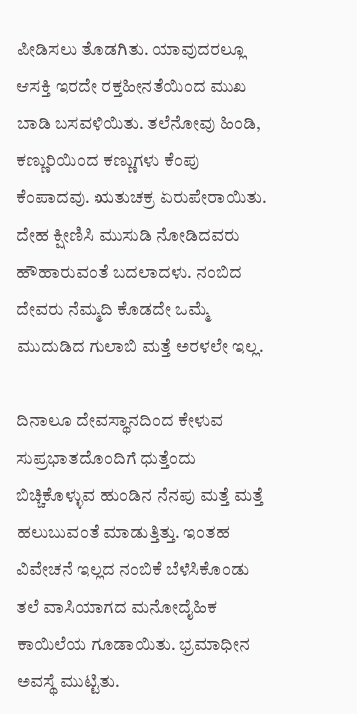ಪೀಡಿಸಲು ತೊಡಗಿತು. ಯಾವುದರಲ್ಲೂ ಆಸಕ್ತಿ ಇರದೇ ರಕ್ತಹೀನತೆಯಿಂದ ಮುಖ ಬಾಡಿ ಬಸವಳಿಯಿತು. ತಲೆನೋವು ಹಿಂಡಿ, ಕಣ್ಣುರಿಯಿಂದ ಕಣ್ಣುಗಳು ಕೆಂಪು ಕೆಂಪಾದವು. ಋತುಚಕ್ರ ಏರುಪೇರಾಯಿತು. ದೇಹ ಕ್ಷೀಣಿಸಿ ಮುಸುಡಿ ನೋಡಿದವರು ಹೌಹಾರುವಂತೆ ಬದಲಾದಳು. ನಂಬಿದ ದೇವರು ನೆಮ್ಮದಿ ಕೊಡದೇ ಒಮ್ಮೆ ಮುದುಡಿದ ಗುಲಾಬಿ ಮತ್ತೆ ಅರಳಲೇ ಇಲ್ಲ.

ದಿನಾಲೂ ದೇವಸ್ಥಾನದಿಂದ ಕೇಳುವ ಸುಪ್ರಭಾತದೊಂದಿಗೆ ಧುತ್ತೆಂದು ಬಿಚ್ಚಿಕೊಳ್ಳುವ ಹುಂಡಿನ ನೆನಪು ಮತ್ತೆ ಮತ್ತೆ ಹಲುಬುವಂತೆ ಮಾಡುತ್ತಿತ್ತು. ಇಂತಹ ವಿವೇಚನೆ ಇಲ್ಲದ ನಂಬಿಕೆ ಬೆಳೆಸಿಕೊಂಡು ತಲೆ ವಾಸಿಯಾಗದ ಮನೋದೈಹಿಕ ಕಾಯಿಲೆಯ ಗೂಡಾಯಿತು. ಭ್ರಮಾಧೀನ ಅವಸ್ಥೆ ಮುಟ್ಟಿತು.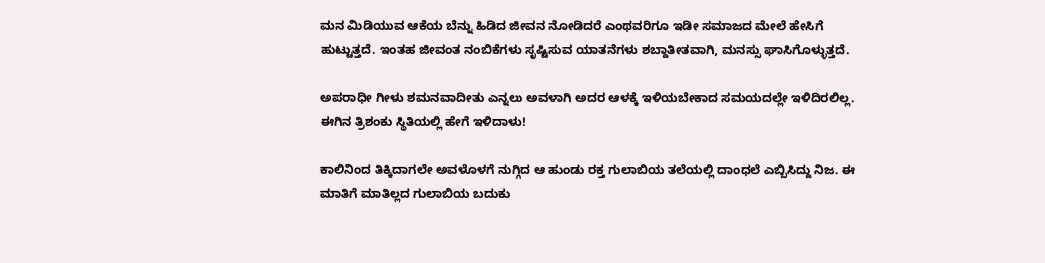ಮನ ಮಿಡಿಯುವ ಆಕೆಯ ಬೆನ್ನು ಹಿಡಿದ ಜೀವನ ನೋಡಿದರೆ ಎಂಥವರಿಗೂ ಇಡೀ ಸಮಾಜದ ಮೇಲೆ ಹೇಸಿಗೆ ಹುಟ್ಟುತ್ತದೆ. ಇಂತಹ ಜೀವಂತ ನಂಬಿಕೆಗಳು ಸೃಷ್ಟಿಸುವ ಯಾತನೆಗಳು ಶಬ್ದಾತೀತವಾಗಿ, ಮನಸ್ಸು ಘಾಸಿಗೊಳ್ಳುತ್ತದೆ.

ಅಪರಾಧೀ ಗೀಳು ಶಮನವಾದೀತು ಎನ್ನಲು ಅವಳಾಗಿ ಅದರ ಆಳಕ್ಕೆ ಇಳಿಯಬೇಕಾದ ಸಮಯದಲ್ಲೇ ಇಳಿದಿರಲಿಲ್ಲ. ಈಗಿನ ತ್ರಿಶಂಕು ಸ್ಥಿತಿಯಲ್ಲಿ ಹೇಗೆ ಇಳಿದಾಳು!

ಕಾಲಿನಿಂದ ತಿಕ್ಕಿದಾಗಲೇ ಅವಳೊಳಗೆ ನುಗ್ಗಿದ ಆ ಹುಂಡು ರಕ್ತ ಗುಲಾಬಿಯ ತಲೆಯಲ್ಲಿ ದಾಂಧಲೆ ಎಬ್ಬಿಸಿದ್ದು ನಿಜ. ಈ ಮಾತಿಗೆ ಮಾತಿಲ್ಲದ ಗುಲಾಬಿಯ ಬದುಕು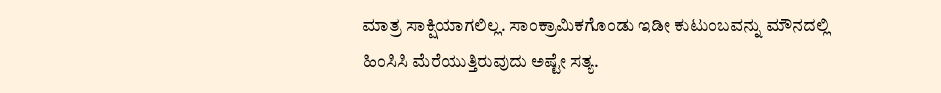ಮಾತ್ರ ಸಾಕ್ಷಿಯಾಗಲಿಲ್ಲ. ಸಾಂಕ್ರಾಮಿಕಗೊಂಡು ಇಡೀ ಕುಟುಂಬವನ್ನು ಮೌನದಲ್ಲಿ ಹಿಂಸಿಸಿ ಮೆರೆಯುತ್ತಿರುವುದು ಅಷ್ಟೇ ಸತ್ಯ.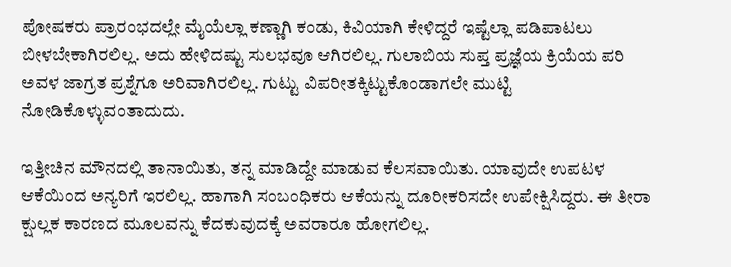ಪೋಷಕರು ಪ್ರಾರಂಭದಲ್ಲೇ ಮೈಯೆಲ್ಲಾ ಕಣ್ಣಾಗಿ ಕಂಡು, ಕಿವಿಯಾಗಿ ಕೇಳಿದ್ದರೆ ಇಷ್ಟೆಲ್ಲಾ ಪಡಿಪಾಟಲು ಬೀಳಬೇಕಾಗಿರಲಿಲ್ಲ. ಅದು ಹೇಳಿದಷ್ಟು ಸುಲಭವೂ ಆಗಿರಲಿಲ್ಲ. ಗುಲಾಬಿಯ ಸುಪ್ತ ಪ್ರಜ್ಞೆಯ ಕ್ರಿಯೆಯ ಪರಿ ಅವಳ ಜಾಗ್ರತ ಪ್ರಶ್ನೆಗೂ ಅರಿವಾಗಿರಲಿಲ್ಲ. ಗುಟ್ಟು ವಿಪರೀತಕ್ಕಿಟ್ಟುಕೊಂಡಾಗಲೇ ಮುಟ್ಟಿ ನೋಡಿಕೊಳ್ಳುವಂತಾದುದು.

ಇತ್ತೀಚಿನ ಮೌನದಲ್ಲಿ ತಾನಾಯಿತು, ತನ್ನ ಮಾಡಿದ್ದೇ ಮಾಡುವ ಕೆಲಸವಾಯಿತು. ಯಾವುದೇ ಉಪಟಳ ಆಕೆಯಿಂದ ಅನ್ಯರಿಗೆ ಇರಲಿಲ್ಲ. ಹಾಗಾಗಿ ಸಂಬಂಧಿಕರು ಆಕೆಯನ್ನು ದೂರೀಕರಿಸದೇ ಉಪೇಕ್ಷಿಸಿದ್ದರು. ಈ ತೀರಾ ಕ್ಷುಲ್ಲಕ ಕಾರಣದ ಮೂಲವನ್ನು ಕೆದಕುವುದಕ್ಕೆ ಅವರಾರೂ ಹೋಗಲಿಲ್ಲ.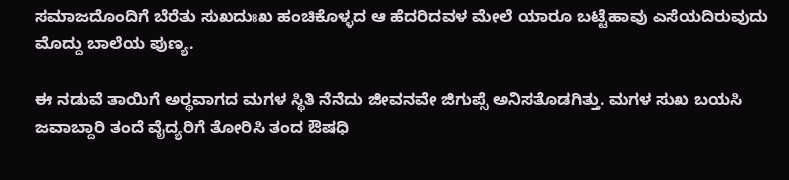ಸಮಾಜದೊಂದಿಗೆ ಬೆರೆತು ಸುಖದುಃಖ ಹಂಚಿಕೊಳ್ಳದ ಆ ಹೆದರಿದವಳ ಮೇಲೆ ಯಾರೂ ಬಟ್ಟೆಹಾವು ಎಸೆಯದಿರುವುದು ಮೊದ್ದು ಬಾಲೆಯ ಪುಣ್ಯ.

ಈ ನಡುವೆ ತಾಯಿಗೆ ಅರ್‍ಥವಾಗದ ಮಗಳ ಸ್ಥಿತಿ ನೆನೆದು ಜೀವನವೇ ಜಿಗುಪ್ಸೆ ಅನಿಸತೊಡಗಿತ್ತು. ಮಗಳ ಸುಖ ಬಯಸಿ ಜವಾಬ್ದಾರಿ ತಂದೆ ವೈದ್ಯರಿಗೆ ತೋರಿಸಿ ತಂದ ಔಷಧಿ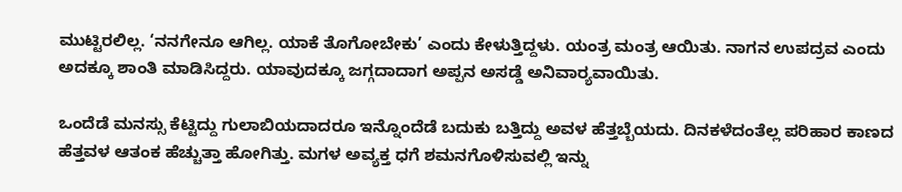ಮುಟ್ಟಿರಲಿಲ್ಲ. ‘ನನಗೇನೂ ಆಗಿಲ್ಲ. ಯಾಕೆ ತೊಗೋಬೇಕು’ ಎಂದು ಕೇಳುತ್ತಿದ್ದಳು. ಯಂತ್ರ ಮಂತ್ರ ಆಯಿತು. ನಾಗನ ಉಪದ್ರವ ಎಂದು ಅದಕ್ಕೂ ಶಾಂತಿ ಮಾಡಿಸಿದ್ದರು. ಯಾವುದಕ್ಕೂ ಜಗ್ಗದಾದಾಗ ಅಪ್ಪನ ಅಸಡ್ಡೆ ಅನಿವಾರ್‍ಯವಾಯಿತು.

ಒಂದೆಡೆ ಮನಸ್ಸು ಕೆಟ್ಟಿದ್ದು ಗುಲಾಬಿಯದಾದರೂ ಇನ್ನೊಂದೆಡೆ ಬದುಕು ಬತ್ತಿದ್ದು ಅವಳ ಹೆತ್ತಬ್ಬೆಯದು. ದಿನಕಳೆದಂತೆಲ್ಲ ಪರಿಹಾರ ಕಾಣದ ಹೆತ್ತವಳ ಆತಂಕ ಹೆಚ್ಚುತ್ತಾ ಹೋಗಿತ್ತು. ಮಗಳ ಅವ್ಯಕ್ತ ಧಗೆ ಶಮನಗೊಳಿಸುವಲ್ಲಿ ಇನ್ನು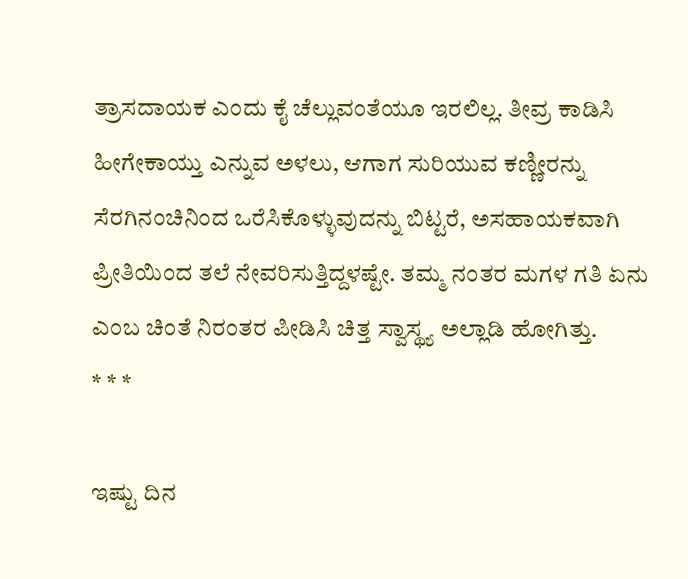ತ್ರಾಸದಾಯಕ ಎಂದು ಕೈ ಚೆಲ್ಲುವಂತೆಯೂ ಇರಲಿಲ್ಲ. ತೀವ್ರ ಕಾಡಿಸಿ ಹೀಗೇಕಾಯ್ತು ಎನ್ನುವ ಅಳಲು, ಆಗಾಗ ಸುರಿಯುವ ಕಣ್ಣೀರನ್ನು ಸೆರಗಿನಂಚಿನಿಂದ ಒರೆಸಿಕೊಳ್ಳುವುದನ್ನು ಬಿಟ್ಟರೆ, ಅಸಹಾಯಕವಾಗಿ ಪ್ರೀತಿಯಿಂದ ತಲೆ ನೇವರಿಸುತ್ತಿದ್ದಳಷ್ಟೇ. ತಮ್ಮ ನಂತರ ಮಗಳ ಗತಿ ಏನು ಎಂಬ ಚಿಂತೆ ನಿರಂತರ ಪೀಡಿಸಿ ಚಿತ್ತ ಸ್ವಾಸ್ಥ್ಯ ಅಲ್ಲಾಡಿ ಹೋಗಿತ್ತು.
* * *

ಇಷ್ಟು ದಿನ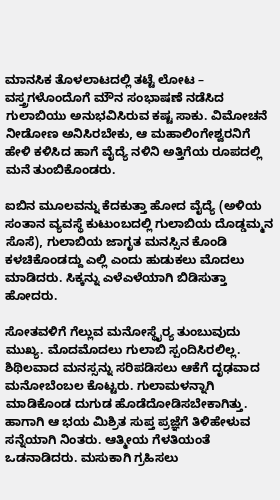ಮಾನಸಿಕ ತೊಳಲಾಟದಲ್ಲಿ ತಟ್ಟೆ ಲೋಟ – ವಸ್ತ್ರಗಳೊಂದೊಗೆ ಮೌನ ಸಂಭಾಷಣೆ ನಡೆಸಿದ ಗುಲಾಬಿಯು ಅನುಭವಿಸಿರುವ ಕಷ್ಟ ಸಾಕು. ವಿಮೋಚನೆ ನೀಡೋಣ ಅನಿಸಿರಬೇಕು, ಆ ಮಹಾಲಿಂಗೇಶ್ವರನಿಗೆ ಹೇಳಿ ಕಳಿಸಿದ ಹಾಗೆ ವೈದ್ಯೆ ನಳಿನಿ ಅತ್ತಿಗೆಯ ರೂಪದಲ್ಲಿ ಮನೆ ತುಂಬಿಕೊಂಡರು.

ಐಬಿನ ಮೂಲವನ್ನು ಕೆದಕುತ್ತಾ ಹೋದ ವೈದ್ಯೆ (ಅಳಿಯ ಸಂತಾನ ವ್ಯವಸ್ಥೆ ಕುಟುಂಬದಲ್ಲಿ ಗುಲಾಬಿಯ ದೊಡ್ಡಮ್ಮನ ಸೊಸೆ), ಗುಲಾಬಿಯ ಜಾಗೃತ ಮನಸ್ಸಿನ ಕೊಂಡಿ ಕಳಚಿಕೊಂಡದ್ದು ಎಲ್ಲಿ ಎಂದು ಹುಡುಕಲು ಮೊದಲು ಮಾಡಿದರು. ಸಿಕ್ಕನ್ನು ಎಳೆ‌ಎಳೆಯಾಗಿ ಬಿಡಿಸುತ್ತಾ ಹೋದರು.

ಸೋತವಳಿಗೆ ಗೆಲ್ಲುವ ಮನೋಸ್ಥೈರ್‍ಯ ತುಂಬುವುದು ಮುಖ್ಯ. ಮೊದಮೊದಲು ಗುಲಾಬಿ ಸ್ಪಂದಿಸಿರಲಿಲ್ಲ. ಶಿಥಿಲವಾದ ಮನಸ್ಸನ್ನು ಸರಿಪಡಿಸಲು ಆಕೆಗೆ ದೃಢವಾದ ಮನೋಬೆಂಬಲ ಕೊಟ್ಟರು. ಗುಲಾಮಳನ್ನಾಗಿ ಮಾಡಿಕೊಂಡ ದುಗುಡ ಹೊಡೆದೋಡಿಸಬೇಕಾಗಿತ್ತು. ಹಾಗಾಗಿ ಆ ಭಯ ಮಿಶ್ರಿತ ಸುಪ್ತ ಪ್ರಜ್ಞೆಗೆ ತಿಳಿಹೇಳುವ ಸನ್ನೆಯಾಗಿ ನಿಂತರು. ಆತ್ಮೀಯ ಗೆಳತಿಯಂತೆ ಒಡನಾಡಿದರು. ಮಸುಕಾಗಿ ಗ್ರಹಿಸಲು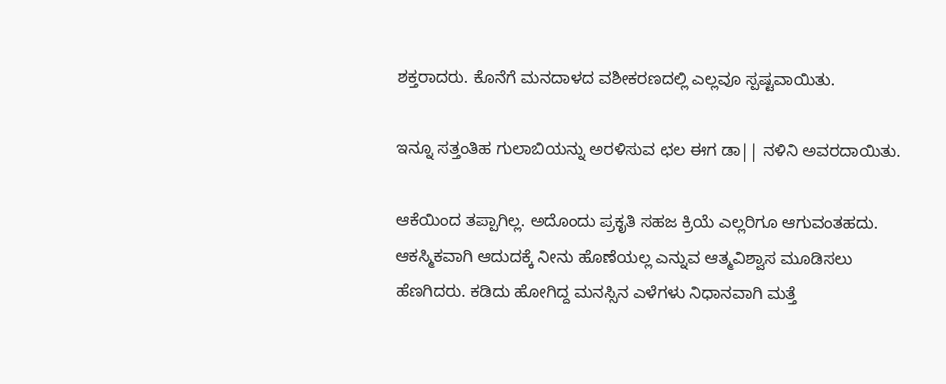ಶಕ್ತರಾದರು. ಕೊನೆಗೆ ಮನದಾಳದ ವಶೀಕರಣದಲ್ಲಿ ಎಲ್ಲವೂ ಸ್ಪಷ್ಟವಾಯಿತು.

ಇನ್ನೂ ಸತ್ತಂತಿಹ ಗುಲಾಬಿಯನ್ನು ಅರಳಿಸುವ ಛಲ ಈಗ ಡಾ|| ನಳಿನಿ ಅವರದಾಯಿತು.

ಆಕೆಯಿಂದ ತಪ್ಪಾಗಿಲ್ಲ. ಅದೊಂದು ಪ್ರಕೃತಿ ಸಹಜ ಕ್ರಿಯೆ ಎಲ್ಲರಿಗೂ ಆಗುವಂತಹದು. ಆಕಸ್ಮಿಕವಾಗಿ ಆದುದಕ್ಕೆ ನೀನು ಹೊಣೆಯಲ್ಲ ಎನ್ನುವ ಆತ್ಮವಿಶ್ವಾಸ ಮೂಡಿಸಲು ಹೆಣಗಿದರು. ಕಡಿದು ಹೋಗಿದ್ದ ಮನಸ್ಸಿನ ಎಳೆಗಳು ನಿಧಾನವಾಗಿ ಮತ್ತೆ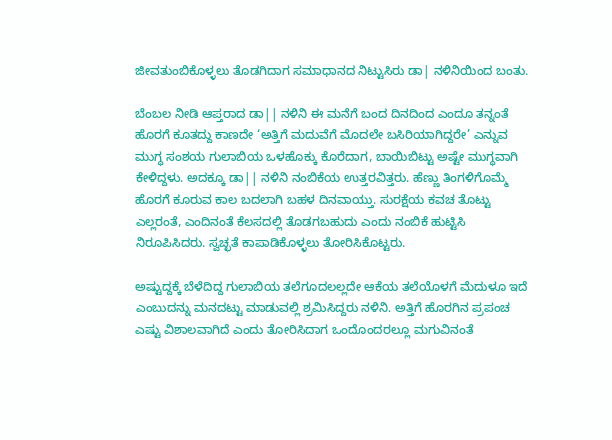ಜೀವತುಂಬಿಕೊಳ್ಳಲು ತೊಡಗಿದಾಗ ಸಮಾಧಾನದ ನಿಟ್ಟುಸಿರು ಡಾ| ನಳಿನಿಯಿಂದ ಬಂತು.

ಬೆಂಬಲ ನೀಡಿ ಆಪ್ತರಾದ ಡಾ|| ನಳಿನಿ ಈ ಮನೆಗೆ ಬಂದ ದಿನದಿಂದ ಎಂದೂ ತನ್ನಂತೆ ಹೊರಗೆ ಕೂತದ್ದು ಕಾಣದೇ ‘ಅತ್ತಿಗೆ ಮದುವೆಗೆ ಮೊದಲೇ ಬಸಿರಿಯಾಗಿದ್ದರೇ’ ಎನ್ನುವ ಮುಗ್ಧ ಸಂಶಯ ಗುಲಾಬಿಯ ಒಳಹೊಕ್ಕು ಕೊರೆದಾಗ, ಬಾಯಿಬಿಟ್ಟು ಅಷ್ಟೇ ಮುಗ್ಧವಾಗಿ ಕೇಳಿದ್ದಳು. ಅದಕ್ಕೂ ಡಾ|| ನಳಿನಿ ನಂಬಿಕೆಯ ಉತ್ತರವಿತ್ತರು. ಹೆಣ್ಣು ತಿಂಗಳಿಗೊಮ್ಮೆ ಹೊರಗೆ ಕೂರುವ ಕಾಲ ಬದಲಾಗಿ ಬಹಳ ದಿನವಾಯ್ತು. ಸುರಕ್ಷೆಯ ಕವಚ ತೊಟ್ಟು ಎಲ್ಲರಂತೆ, ಎಂದಿನಂತೆ ಕೆಲಸದಲ್ಲಿ ತೊಡಗಬಹುದು ಎಂದು ನಂಬಿಕೆ ಹುಟ್ಟಿಸಿ ನಿರೂಪಿಸಿದರು. ಸ್ವಚ್ಛತೆ ಕಾಪಾಡಿಕೊಳ್ಳಲು ತೋರಿಸಿಕೊಟ್ಟರು.

ಅಷ್ಟುದ್ದಕ್ಕೆ ಬೆಳೆದಿದ್ದ ಗುಲಾಬಿಯ ತಲೆಗೂದಲಲ್ಲದೇ ಆಕೆಯ ತಲೆಯೊಳಗೆ ಮೆದುಳೂ ಇದೆ ಎಂಬುದನ್ನು ಮನದಟ್ಟು ಮಾಡುವಲ್ಲಿ ಶ್ರಮಿಸಿದ್ದರು ನಳಿನಿ. ಅತ್ತಿಗೆ ಹೊರಗಿನ ಪ್ರಪಂಚ ಎಷ್ಟು ವಿಶಾಲವಾಗಿದೆ ಎಂದು ತೋರಿಸಿದಾಗ ಒಂದೊಂದರಲ್ಲೂ ಮಗುವಿನಂತೆ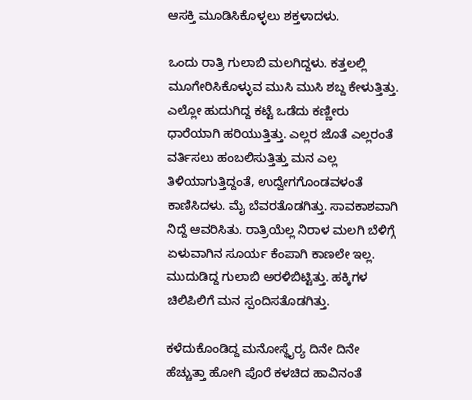ಆಸಕ್ತಿ ಮೂಡಿಸಿಕೊಳ್ಳಲು ಶಕ್ತಳಾದಳು.

ಒಂದು ರಾತ್ರಿ ಗುಲಾಬಿ ಮಲಗಿದ್ದಳು. ಕತ್ತಲಲ್ಲಿ ಮೂಗೇರಿಸಿಕೊಳ್ಳುವ ಮುಸಿ ಮುಸಿ ಶಬ್ದ ಕೇಳುತ್ತಿತ್ತು. ಎಲ್ಲೋ ಹುದುಗಿದ್ದ ಕಟ್ಟೆ ಒಡೆದು ಕಣ್ಣೀರು ಧಾರೆಯಾಗಿ ಹರಿಯುತ್ತಿತ್ತು. ಎಲ್ಲರ ಜೊತೆ ಎಲ್ಲರಂತೆ ವರ್ತಿಸಲು ಹಂಬಲಿಸುತ್ತಿತ್ತು ಮನ ಎಲ್ಲ ತಿಳಿಯಾಗುತ್ತಿದ್ದಂತೆ, ಉದ್ವೇಗಗೊಂಡವಳಂತೆ ಕಾಣಿಸಿದಳು. ಮೈ ಬೆವರತೊಡಗಿತ್ತು. ಸಾವಕಾಶವಾಗಿ ನಿದ್ದೆ ಆವರಿಸಿತು. ರಾತ್ರಿಯೆಲ್ಲ ನಿರಾಳ ಮಲಗಿ ಬೆಳಿಗ್ಗೆ ಏಳುವಾಗಿನ ಸೂರ್ಯ ಕೆಂಪಾಗಿ ಕಾಣಲೇ ಇಲ್ಲ. ಮುದುಡಿದ್ದ ಗುಲಾಬಿ ಅರಳಿಬಿಟ್ಟಿತ್ತು. ಹಕ್ಕಿಗಳ ಚಿಲಿಪಿಲಿಗೆ ಮನ ಸ್ಪಂದಿಸತೊಡಗಿತ್ತು.

ಕಳೆದುಕೊಂಡಿದ್ದ ಮನೋಸ್ಥೈರ್‍ಯ ದಿನೇ ದಿನೇ ಹೆಚ್ಚುತ್ತಾ ಹೋಗಿ ಪೊರೆ ಕಳಚಿದ ಹಾವಿನಂತೆ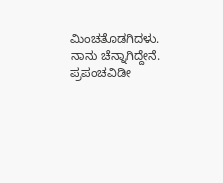ಮಿಂಚತೊಡಗಿದಳು. ನಾನು ಚೆನ್ನಾಗಿದ್ದೇನೆ. ಪ್ರಪಂಚವಿಡೀ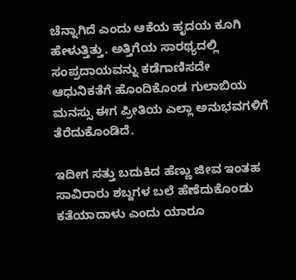ಚೆನ್ನಾಗಿದೆ ಎಂದು ಆಕೆಯ ಹೃದಯ ಕೂಗಿ ಹೇಳುತ್ತಿತ್ತು. ಅತ್ತಿಗೆಯ ಸಾರಥ್ಯದಲ್ಲಿ ಸಂಪ್ರದಾಯವನ್ನು ಕಡೆಗಾಣಿಸದೇ ಆಧುನಿಕತೆಗೆ ಹೊಂದಿಕೊಂಡ ಗುಲಾಬಿಯ ಮನಸ್ಸು ಈಗ ಪ್ರೀತಿಯ ಎಲ್ಲಾ ಅನುಭವಗಳಿಗೆ ತೆರೆದುಕೊಂಡಿದೆ.

ಇದೀಗ ಸತ್ತು ಬದುಕಿದ ಹೆಣ್ಣು ಜೀವ ಇಂತಹ ಸಾವಿರಾರು ಶಬ್ದಗಳ ಬಲೆ ಹೆಣೆದುಕೊಂಡು ಕತೆಯಾದಾಳು ಎಂದು ಯಾರೂ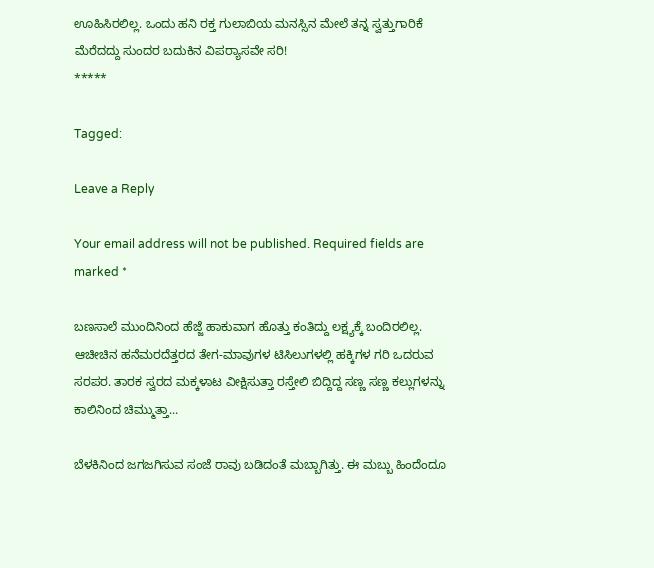ಊಹಿಸಿರಲಿಲ್ಲ. ಒಂದು ಹನಿ ರಕ್ತ ಗುಲಾಬಿಯ ಮನಸ್ಸಿನ ಮೇಲೆ ತನ್ನ ಸ್ವತ್ತುಗಾರಿಕೆ ಮೆರೆದದ್ದು ಸುಂದರ ಬದುಕಿನ ವಿಪರ್‍ಯಾಸವೇ ಸರಿ!
*****

Tagged:

Leave a Reply

Your email address will not be published. Required fields are marked *

ಬಣಸಾಲೆ ಮುಂದಿನಿಂದ ಹೆಜ್ಜೆ ಹಾಕುವಾಗ ಹೊತ್ತು ಕಂತಿದ್ದು ಲಕ್ಷ್ಯಕ್ಕೆ ಬಂದಿರಲಿಲ್ಲ. ಆಚೀಚಿನ ಹನೆಮರದೆತ್ತರದ ತೇಗ-ಮಾವುಗಳ ಟಿಸಿಲುಗಳಲ್ಲಿ ಹಕ್ಕಿಗಳ ಗರಿ ಒದರುವ ಸರಪರ. ತಾರಕ ಸ್ವರದ ಮಕ್ಕಳಾಟ ವೀಕ್ಷಿಸುತ್ತಾ ರಸ್ತೇಲಿ ಬಿದ್ದಿದ್ದ ಸಣ್ಣ ಸಣ್ಣ ಕಲ್ಲುಗಳನ್ನು ಕಾಲಿನಿಂದ ಚಿಮ್ಮುತ್ತಾ...

ಬೆಳಕಿನಿಂದ ಜಗಜಗಿಸುವ ಸಂಜೆ ರಾವು ಬಡಿದಂತೆ ಮಬ್ಬಾಗಿತ್ತು. ಈ ಮಬ್ಬು ಹಿಂದೆಂದೂ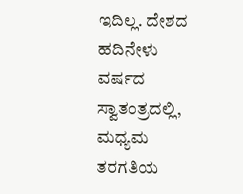ಇದಿಲ್ಲ. ದೇಶದ ಹದಿನೇಳು ವರ್ಷದ ಸ್ವಾತಂತ್ರದಲ್ಲಿ, ಮಧ್ಯಮ ತರಗತಿಯ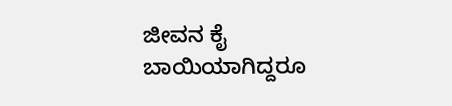ಜೀವನ ಕೈ ಬಾಯಿಯಾಗಿದ್ದರೂ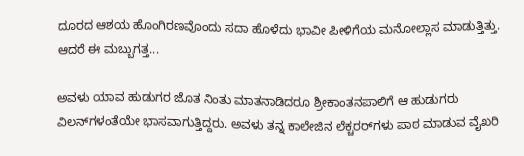ದೂರದ ಆಶಯ ಹೊಂಗಿರಣವೊಂದು ಸದಾ ಹೊಳೆದು ಭಾವೀ ಪೀಳಿಗೆಯ ಮನೋಲ್ಲಾಸ ಮಾಡುತ್ತಿತ್ತು. ಆದರೆ ಈ ಮಬ್ಬುಗತ್ತ...

ಅವಳು ಯಾವ ಹುಡುಗರ ಜೊತ ನಿಂತು ಮಾತನಾಡಿದರೂ ಶ್ರೀಕಾಂತನಪಾಲಿಗೆ ಆ ಹುಡುಗರು ವಿಲನ್‌ಗಳಂತೆಯೇ ಭಾಸವಾಗುತ್ತಿದ್ದರು. ಅವಳು ತನ್ನ ಕಾಲೇಜಿನ ಲೆಕ್ಚರರ್‌ಗಳು ಪಾಠ ಮಾಡುವ ವೈಖರಿ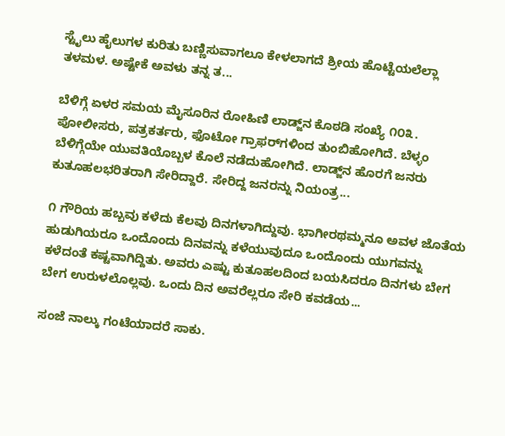ಸ್ಟೈಲು ಹೈಲುಗಳ ಕುರಿತು ಬಣ್ಣಿಸುವಾಗಲೂ ಕೇಳಲಾಗದೆ ಶ್ರೀಯ ಹೊಟ್ಟೆಯಲೆಲ್ಲಾ ತಳಮಳ. ಅಷ್ಟೇಕೆ ಅವಳು ತನ್ನ ತ...

ಬೆಳಿಗ್ಗೆ ಏಳರ ಸಮಯ ಮೈಸೂರಿನ ರೋಹಿಣಿ ಲಾಡ್ಜ್‌ನ ಕೊಠಡಿ ಸಂಖ್ಯೆ ೧೦೩. ಪೋಲೀಸರು, ಪತ್ರಕರ್ತರು, ಫೊಟೋ ಗ್ರಾಫರ್‌ಗಳಿಂದ ತುಂಬಿಹೋಗಿದೆ. ಬೆಳ್ಳಂ ಬೆಳಿಗ್ಗೆಯೇ ಯುವತಿಯೊಬ್ಬಳ ಕೊಲೆ ನಡೆದುಹೋಗಿದೆ. ಲಾಡ್ಜ್‌ನ ಹೊರಗೆ ಜನರು ಕುತೂಹಲಭರಿತರಾಗಿ ಸೇರಿದ್ದಾರೆ. ಸೇರಿದ್ದ ಜನರನ್ನು ನಿಯಂತ್ರ...

೧ ಗೌರಿಯ ಹಬ್ಬವು ಕಳೆದು ಕೆಲವು ದಿನಗಳಾಗಿದ್ದುವು. ಭಾಗೀರಥಮ್ಮನೂ ಅವಳ ಜೊತೆಯ ಹುಡುಗಿಯರೂ ಒಂದೊಂದು ದಿನವನ್ನು ಕಳೆಯುವುದೂ ಒಂದೊಂದು ಯುಗವನ್ನು ಕಳೆದಂತೆ ಕಷ್ಟವಾಗಿದ್ದಿತು. ಅವರು ಎಷ್ಟು ಕುತೂಹಲದಿಂದ ಬಯಸಿದರೂ ದಿನಗಳು ಬೇಗ ಬೇಗ ಉರುಳಲೊಲ್ಲವು. ಒಂದು ದಿನ ಅವರೆಲ್ಲರೂ ಸೇರಿ ಕವಡೆಯ...

ಸಂಜೆ ನಾಲ್ಕು ಗಂಟೆಯಾದರೆ ಸಾಕು.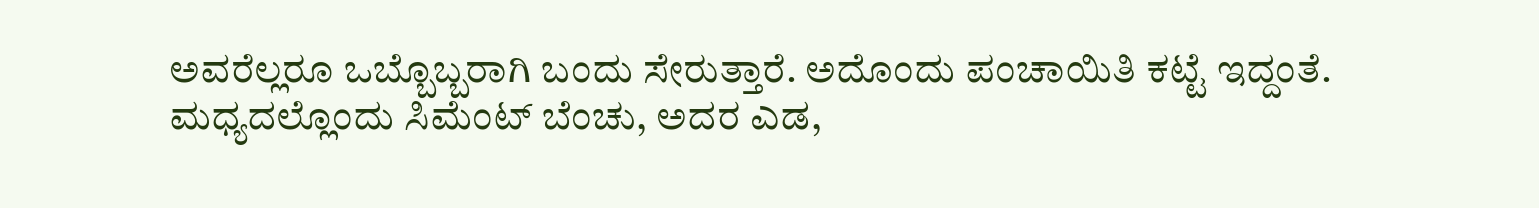ಅವರೆಲ್ಲರೂ ಒಬ್ಬೊಬ್ಬರಾಗಿ ಬಂದು ಸೇರುತ್ತಾರೆ. ಅದೊಂದು ಪಂಚಾಯಿತಿ ಕಟ್ಟೆ ಇದ್ದಂತೆ. ಮಧ್ಯದಲ್ಲೊಂದು ಸಿಮೆಂಟ್ ಬೆಂಚು, ಅದರ ಎಡ,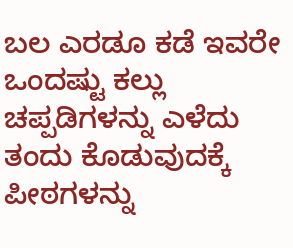ಬಲ ಎರಡೂ ಕಡೆ ಇವರೇ ಒಂದಷ್ಟು ಕಲ್ಲು ಚಪ್ಪಡಿಗಳನ್ನು ಎಳೆದು ತಂದು ಕೊಡುವುದಕ್ಕೆ ಪೀಠಗಳನ್ನು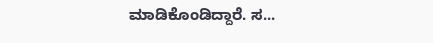ಮಾಡಿಕೊಂಡಿದ್ದಾರೆ. ಸ...